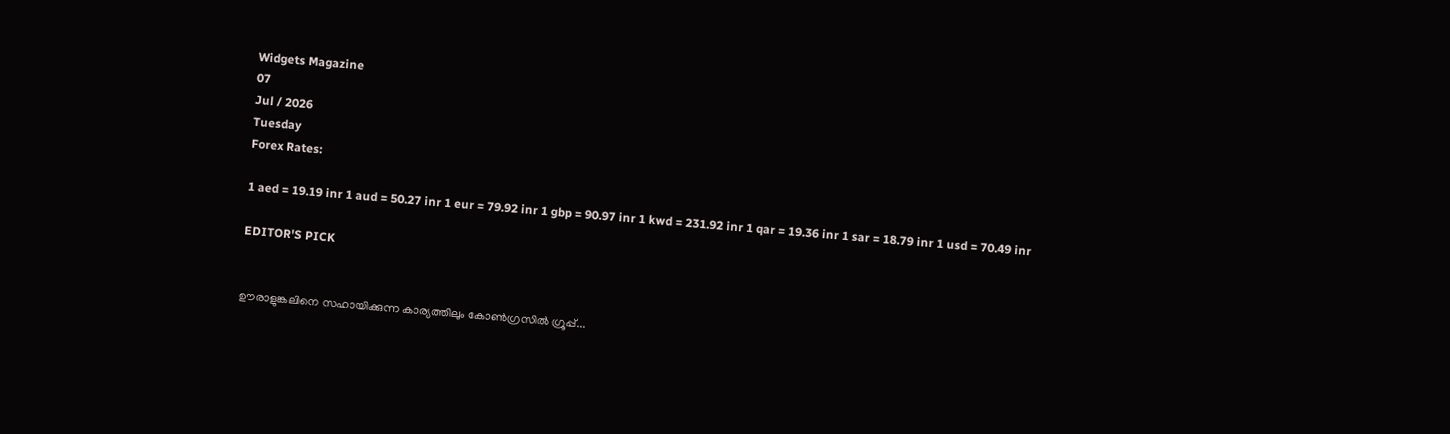Widgets Magazine
07
Jul / 2026
Tuesday
Forex Rates:

1 aed = 19.19 inr 1 aud = 50.27 inr 1 eur = 79.92 inr 1 gbp = 90.97 inr 1 kwd = 231.92 inr 1 qar = 19.36 inr 1 sar = 18.79 inr 1 usd = 70.49 inr

EDITOR'S PICK


ഊരാളുങ്കലിനെ സഹായിക്കുന്ന കാര്യത്തിലും കോൺഗ്രസിൽ ഗ്രൂപ്പ്...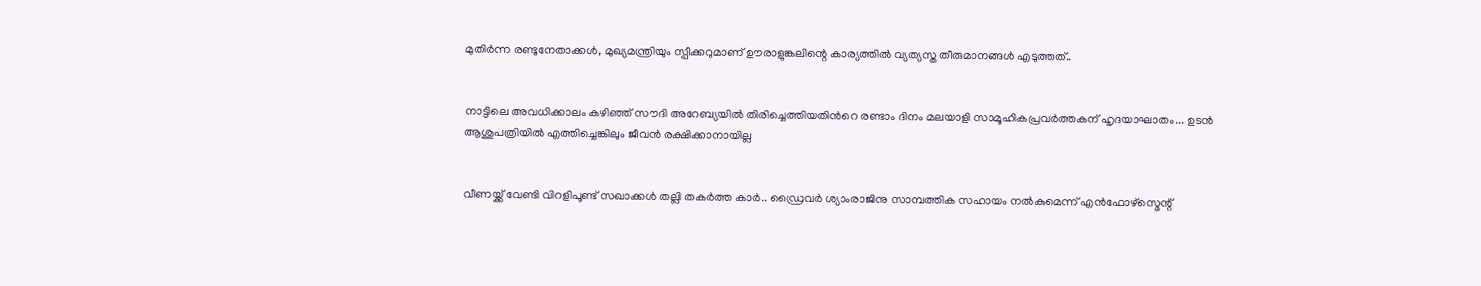മുതിർന്ന രണ്ടുനേതാക്കൾ, മുഖ്യമന്ത്രിയും സ്പീക്കറുമാണ് ഊരാളുങ്കലിന്റെ കാര്യത്തിൽ വ്യത്യസ്ത തീരുമാനങ്ങൾ എടുത്തത്..


നാട്ടിലെ അവധിക്കാലം കഴിഞ്ഞ് സൗദി അറേബ്യയിൽ തിരിച്ചെത്തിയതിൻറെ രണ്ടാം ദിനം മലയാളി സാമൂഹികപ്രവർത്തകന് ഹൃദയാഘാതം... ഉടൻ ആശുപത്രിയിൽ എത്തിച്ചെങ്കിലും ജീവൻ രക്ഷിക്കാനായില്ല


വീണയ്ക്ക് വേണ്ടി വിറളിപൂണ്ട് സഖാക്കൾ തല്ലി തകർത്ത കാർ.. ഡ്രൈവർ ശ്യാംരാജിനു സാമ്പത്തിക സഹായം നൽകുമെന്ന് എൻഫോഴ്സ്മെന്റ്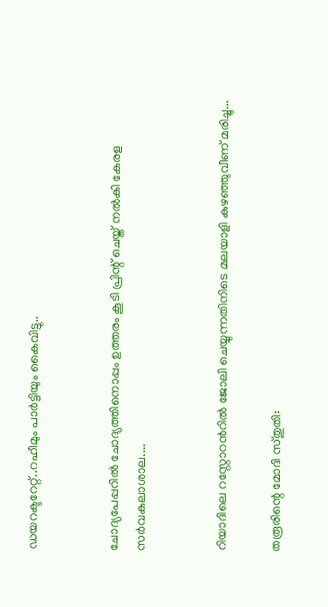ഡയറക്ടറേറ്റ്..റഹീമും പാർട്ടിയും കൈവിട്ടു..


ചോദ്യപേപ്പറിൽ ചോദ്യത്തിനൊപ്പം ഉത്തരം കൂടി പ്രിന്റ് ചെയ്ത് നൽകി കേരള സർവകലാശാല....


റിയാദിലെ റസ്റ്റോറൻറിൽ ജോലി ചെയ്യുന്നതിനിടെ മലയാളി കുഴഞ്ഞുവീണ് മരിച്ചു...

തരൂരിന്റെ മോദി സ്തുതി: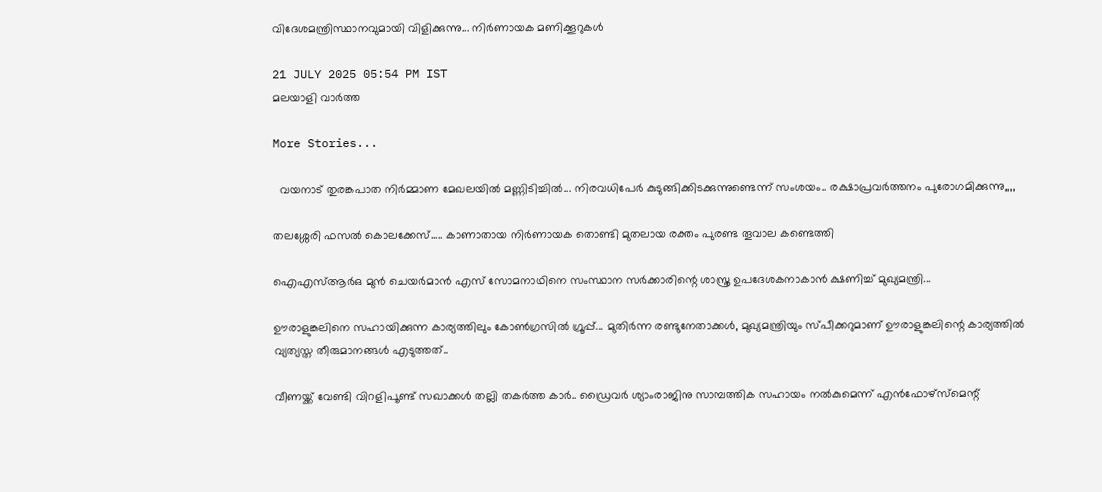വിദേശമന്ത്രിസ്ഥാനവുമായി വിളിക്കുന്നു... നിര്‍ണായക മണിക്കൂറുകള്‍

21 JULY 2025 05:54 PM IST
മലയാളി വാര്‍ത്ത

More Stories...

  വയനാട് തുരങ്കപാത നിർമ്മാണ മേഖലയിൽ മണ്ണിടിച്ചിൽ... നിരവധിപേർ കുടുങ്ങിക്കിടക്കുന്നുണ്ടെന്ന് സംശയം.. രക്ഷാപ്രവർത്തനം പുരോഗമിക്കുന്നു,,,,

തലശ്ശേരി ഫസൽ കൊലക്കേസ്..... കാണാതായ നിർണായക തൊണ്ടി മുതലായ രക്തം പുരണ്ട തൂവാല കണ്ടെത്തി

ഐഎസ്ആർഒ മുൻ ചെയർമാൻ എസ് സോമനാഥിനെ സംസ്ഥാന സർക്കാരിന്റെ ശാസ്ത്ര ഉപദേശകനാകാൻ ക്ഷണിച്ച് മുഖ്യമന്ത്രി...

ഊരാളുങ്കലിനെ സഹായിക്കുന്ന കാര്യത്തിലും കോൺഗ്രസിൽ ഗ്രൂപ്പ്... മുതിർന്ന രണ്ടുനേതാക്കൾ, മുഖ്യമന്ത്രിയും സ്പീക്കറുമാണ് ഊരാളുങ്കലിന്റെ കാര്യത്തിൽ വ്യത്യസ്ത തീരുമാനങ്ങൾ എടുത്തത്..

വീണയ്ക്ക് വേണ്ടി വിറളിപൂണ്ട് സഖാക്കൾ തല്ലി തകർത്ത കാർ.. ഡ്രൈവർ ശ്യാംരാജിനു സാമ്പത്തിക സഹായം നൽകുമെന്ന് എൻഫോഴ്സ്മെന്റ്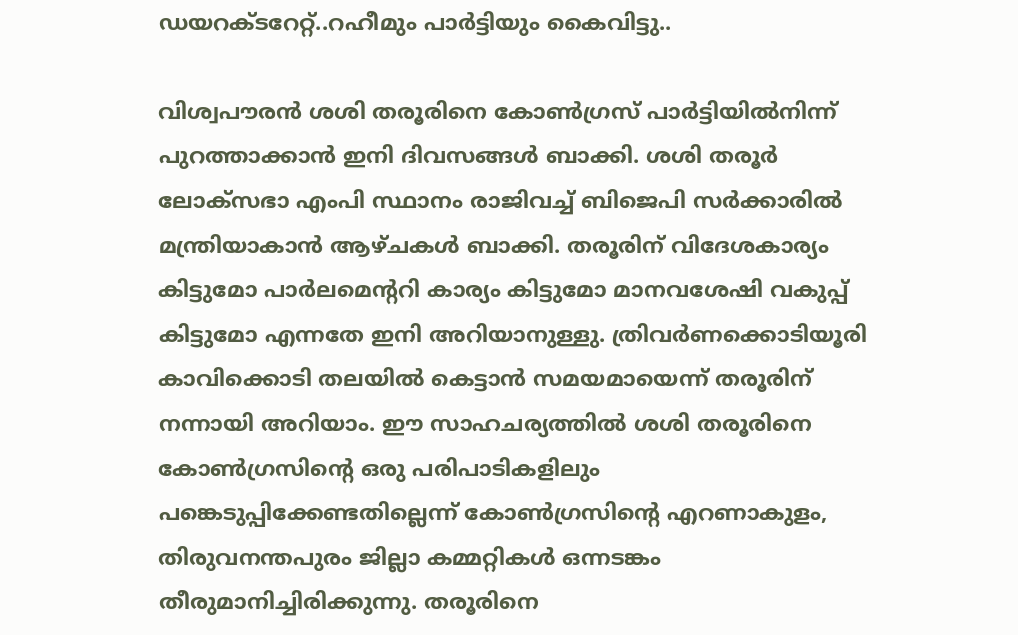ഡയറക്ടറേറ്റ്..റഹീമും പാർട്ടിയും കൈവിട്ടു..

വിശ്വപൗരന്‍ ശശി തരൂരിനെ കോണ്‍ഗ്രസ് പാര്‍ട്ടിയില്‍നിന്ന് പുറത്താക്കാന്‍ ഇനി ദിവസങ്ങള്‍ ബാക്കി. ശശി തരൂര്‍ ലോക്‌സഭാ എംപി സ്ഥാനം രാജിവച്ച് ബിജെപി സര്‍ക്കാരില്‍ മന്ത്രിയാകാന്‍ ആഴ്ചകള്‍ ബാക്കി. തരൂരിന് വിദേശകാര്യം കിട്ടുമോ പാര്‍ലമെന്ററി കാര്യം കിട്ടുമോ മാനവശേഷി വകുപ്പ് കിട്ടുമോ എന്നതേ ഇനി അറിയാനുള്ളു. ത്രിവര്‍ണക്കൊടിയൂരി കാവിക്കൊടി തലയില്‍ കെട്ടാന്‍ സമയമായെന്ന് തരൂരിന് നന്നായി അറിയാം. ഈ സാഹചര്യത്തില്‍ ശശി തരൂരിനെ കോണ്‍ഗ്രസിന്റെ ഒരു പരിപാടികളിലും പങ്കെടുപ്പിക്കേണ്ടതില്ലെന്ന് കോണ്‍ഗ്രസിന്റെ എറണാകുളം, തിരുവനന്തപുരം ജില്ലാ കമ്മറ്റികള്‍ ഒന്നടങ്കം തീരുമാനിച്ചിരിക്കുന്നു. തരൂരിനെ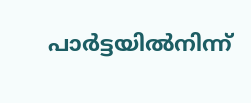പാര്‍ട്ടയില്‍നിന്ന്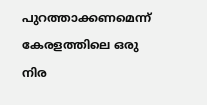പുറത്താക്കണമെന്ന് കേരളത്തിലെ ഒരു നിര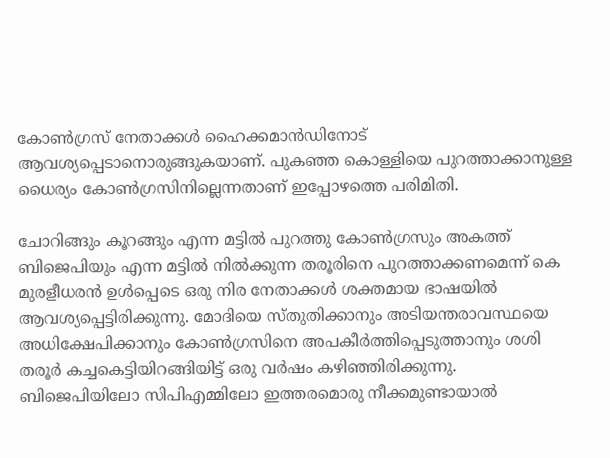കോണ്‍ഗ്രസ് നേതാക്കള്‍ ഹൈക്കമാന്‍ഡിനോട് ആവശ്യപ്പെടാനൊരുങ്ങുകയാണ്. പുകഞ്ഞ കൊള്ളിയെ പുറത്താക്കാനുള്ള ധൈര്യം കോണ്‍ഗ്രസിനില്ലെന്നതാണ് ഇപ്പോഴത്തെ പരിമിതി.

ചോറിങ്ങും കൂറങ്ങും എന്ന മട്ടില്‍ പുറത്തു കോണ്‍ഗ്രസും അകത്ത് ബിജെപിയും എന്ന മട്ടില്‍ നില്‍ക്കുന്ന തരൂരിനെ പുറത്താക്കണമെന്ന് കെ മുരളീധരന്‍ ഉള്‍പ്പെടെ ഒരു നിര നേതാക്കള്‍ ശക്തമായ ഭാഷയില്‍ ആവശ്യപ്പെട്ടിരിക്കുന്നു. മോദിയെ സ്തുതിക്കാനും അടിയന്തരാവസ്ഥയെ അധിക്ഷേപിക്കാനും കോണ്‍ഗ്രസിനെ അപകീര്‍ത്തിപ്പെടുത്താനും ശശി തരൂര്‍ കച്ചകെട്ടിയിറങ്ങിയിട്ട് ഒരു വര്‍ഷം കഴിഞ്ഞിരിക്കുന്നു. ബിജെപിയിലോ സിപിഎമ്മിലോ ഇത്തരമൊരു നീക്കമുണ്ടായാല്‍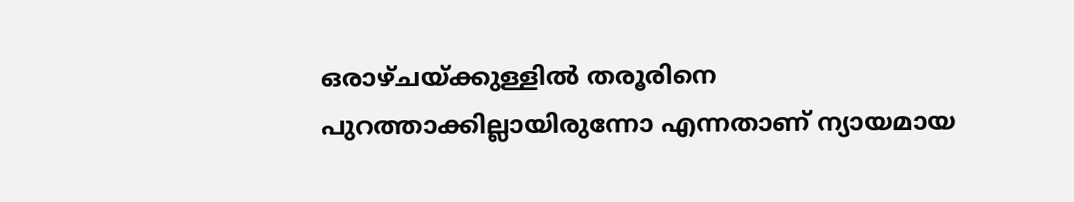ഒരാഴ്ചയ്ക്കുള്ളില്‍ തരൂരിനെ പുറത്താക്കില്ലായിരുന്നോ എന്നതാണ് ന്യായമായ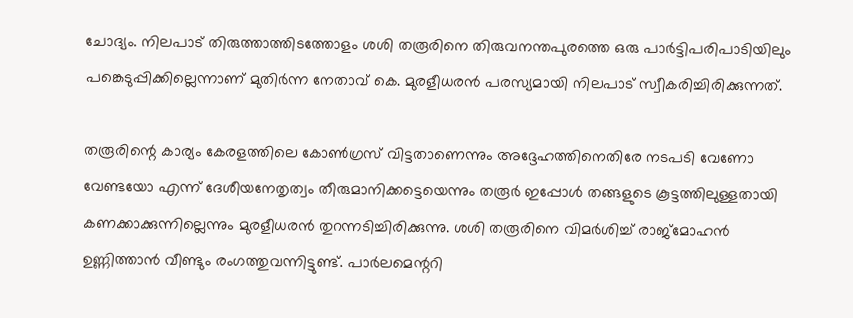ചോദ്യം. നിലപാട് തിരുത്താത്തിടത്തോളം ശശി തരൂരിനെ തിരുവനന്തപുരത്തെ ഒരു പാര്‍ട്ടിപരിപാടിയിലും പങ്കെടുപ്പിക്കില്ലെന്നാണ് മുതിര്‍ന്ന നേതാവ് കെ. മുരളീധരന്‍ പരസ്യമായി നിലപാട് സ്വീകരിച്ചിരിക്കുന്നത്.

തരൂരിന്റെ കാര്യം കേരളത്തിലെ കോണ്‍ഗ്രസ് വിട്ടതാണെന്നും അദ്ദേഹത്തിനെതിരേ നടപടി വേണോ വേണ്ടയോ എന്ന് ദേശീയനേതൃത്വം തീരുമാനിക്കട്ടെയെന്നും തരൂര്‍ ഇപ്പോള്‍ തങ്ങളുടെ കൂട്ടത്തിലുള്ളതായി കണക്കാക്കുന്നില്ലെന്നും മുരളീധരന്‍ തുറന്നടിച്ചിരിക്കുന്നു. ശശി തരൂരിനെ വിമര്‍ശിച്ച് രാജ്‌മോഹന്‍ ഉണ്ണിത്താന്‍ വീണ്ടും രംഗത്തുവന്നിട്ടുണ്ട്. പാര്‍ലമെന്ററി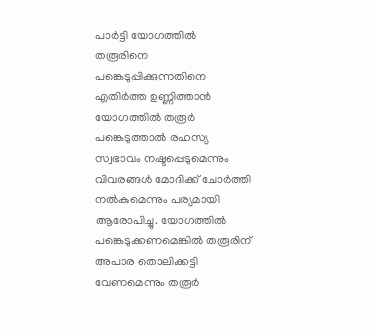പാര്‍ട്ടി യോഗത്തില്‍ തരൂരിനെ പങ്കെടുപ്പിക്കുന്നതിനെ എതിര്‍ത്ത ഉണ്ണിത്താന്‍ യോഗത്തില്‍ തരൂര്‍ പങ്കെടുത്താല്‍ രഹസ്യ സ്വഭാവം നഷ്ടപ്പെടുമെന്നും വിവരങ്ങള്‍ മോദിക്ക് ചോര്‍ത്തി നല്‍കുമെന്നും പര്യമായി ആരോപിച്ചു. യോഗത്തില്‍ പങ്കെടുക്കണമെങ്കില്‍ തരൂരിന് അപാര തൊലിക്കട്ടി വേണമെന്നും തരൂര്‍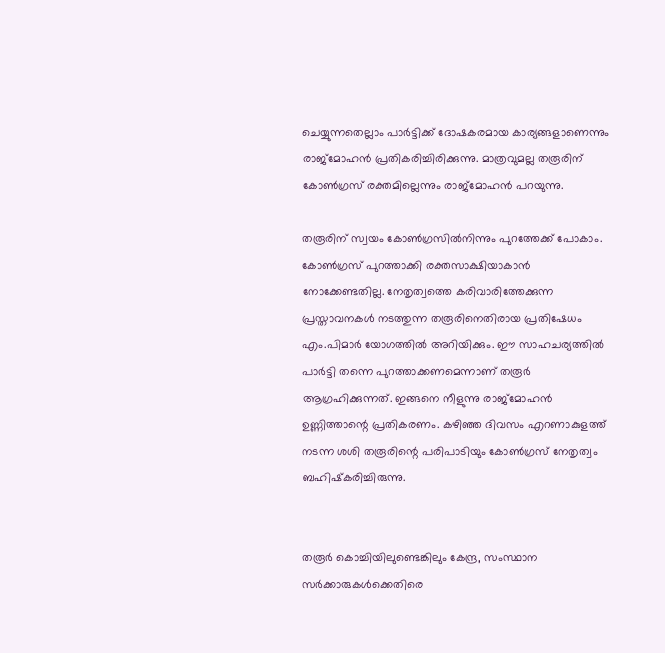ചെയ്യുന്നതെല്ലാം പാര്‍ട്ടിക്ക് ദോഷകരമായ കാര്യങ്ങളാണെന്നും രാജ്‌മോഹന്‍ പ്രതികരിച്ചിരിക്കുന്നു. മാത്രവുമല്ല തരൂരിന് കോണ്‍ഗ്രസ് രക്തമില്ലെന്നും രാജ്‌മോഹന്‍ പറയുന്നു.

തരൂരിന് സ്വയം കോണ്‍ഗ്രസില്‍നിന്നും പുറത്തേക്ക് പോകാം. കോണ്‍ഗ്രസ് പുറത്താക്കി രക്തസാക്ഷിയാകാന്‍ നോക്കേണ്ടതില്ല. നേതൃത്വത്തെ കരിവാരിത്തേക്കുന്ന പ്രസ്താവനകള്‍ നടത്തുന്ന തരൂരിനെതിരായ പ്രതിഷേധം എം.പിമാര്‍ യോഗത്തില്‍ അറിയിക്കും. ഈ സാഹചര്യത്തില്‍ പാര്‍ട്ടി തന്നെ പുറത്താക്കണമെന്നാണ് തരൂര്‍ ആഗ്രഹിക്കുന്നത്. ഇങ്ങനെ നീളുന്നു രാജ്‌മോഹന്‍ ഉണ്ണിത്താന്റെ പ്രതികരണം. കഴിഞ്ഞ ദിവസം എറണാകുളത്ത് നടന്ന ശശി തരൂരിന്റെ പരിപാടിയും കോണ്‍ഗ്രസ് നേതൃത്വം ബഹിഷ്‌കരിച്ചിരുന്നു.


തരൂര്‍ കൊച്ചിയിലുണ്ടെങ്കിലും കേന്ദ്ര, സംസ്ഥാന സര്‍ക്കാരുകള്‍ക്കെതിരെ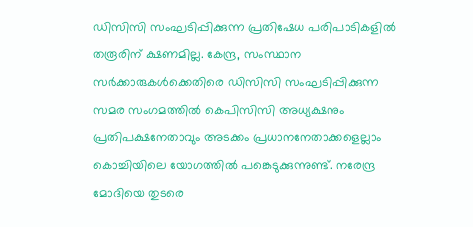ഡിസിസി സംഘടിപ്പിക്കുന്ന പ്രതിഷേധ പരിപാടികളില്‍ തരൂരിന് ക്ഷണമില്ല. കേന്ദ്ര, സംസ്ഥാന സര്‍ക്കാരുകള്‍ക്കെതിരെ ഡിസിസി സംഘടിപ്പിക്കുന്ന സമര സംഗമത്തില്‍ കെപിസിസി അധ്യക്ഷനും പ്രതിപക്ഷനേതാവും അടക്കം പ്രധാനനേതാക്കളെല്ലാം കൊച്ചിയിലെ യോഗത്തില്‍ പങ്കെടുക്കുന്നുണ്ട്. നരേന്ദ്ര മോദിയെ തുടരെ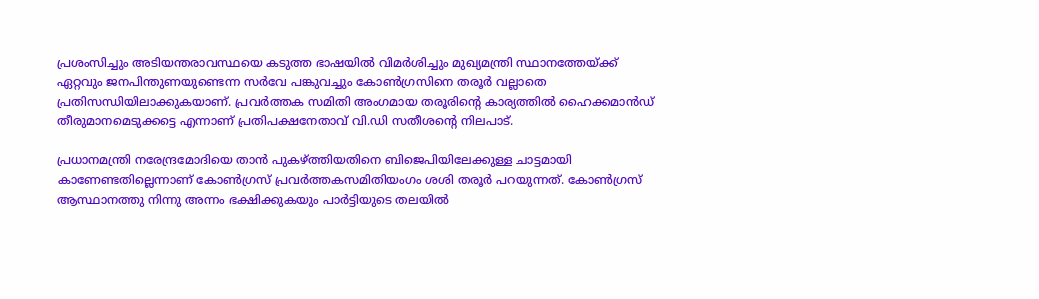പ്രശംസിച്ചും അടിയന്തരാവസ്ഥയെ കടുത്ത ഭാഷയില്‍ വിമര്‍ശിച്ചും മുഖ്യമന്ത്രി സ്ഥാനത്തേയ്ക്ക് ഏറ്റവും ജനപിന്തുണയുണ്ടെന്ന സര്‍വേ പങ്കുവച്ചും കോണ്‍ഗ്രസിനെ തരൂര്‍ വല്ലാതെ പ്രതിസന്ധിയിലാക്കുകയാണ്. പ്രവര്‍ത്തക സമിതി അംഗമായ തരൂരിന്റെ കാര്യത്തില്‍ ഹൈക്കമാന്‍ഡ് തീരുമാനമെടുക്കട്ടെ എന്നാണ് പ്രതിപക്ഷനേതാവ് വി.ഡി സതീശന്റെ നിലപാട്.

പ്രധാനമന്ത്രി നരേന്ദ്രമോദിയെ താന്‍ പുകഴ്ത്തിയതിനെ ബിജെപിയിലേക്കുള്ള ചാട്ടമായി കാണേണ്ടതില്ലെന്നാണ് കോണ്‍ഗ്രസ് പ്രവര്‍ത്തകസമിതിയംഗം ശശി തരൂര്‍ പറയുന്നത്. കോണ്‍ഗ്രസ് ആസ്ഥാനത്തു നിന്നു അന്നം ഭക്ഷിക്കുകയും പാര്‍ട്ടിയുടെ തലയില്‍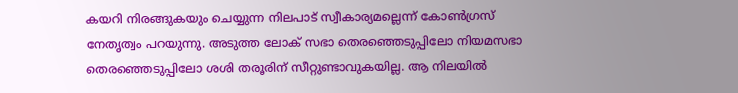കയറി നിരങ്ങുകയും ചെയ്യുന്ന നിലപാട് സ്വീകാര്യമല്ലെന്ന് കോണ്‍ഗ്രസ് നേതൃത്വം പറയുന്നു. അടുത്ത ലോക് സഭാ തെരഞ്ഞെടുപ്പിലോ നിയമസഭാ തെരഞ്ഞെടുപ്പിലോ ശശി തരൂരിന് സീറ്റുണ്ടാവുകയില്ല. ആ നിലയില്‍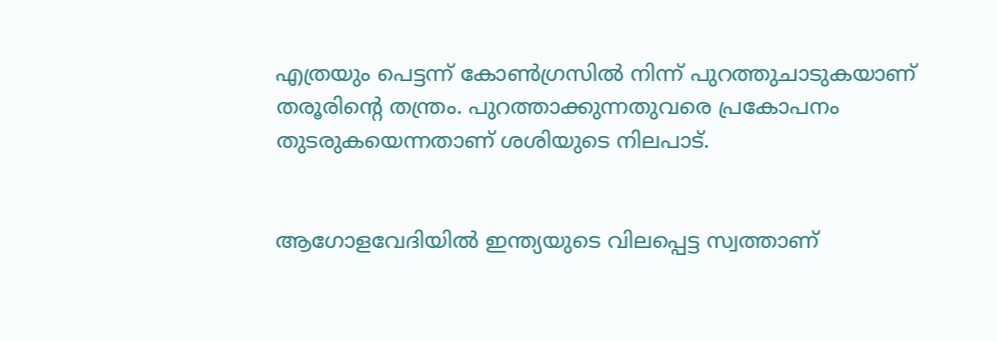എത്രയും പെട്ടന്ന് കോണ്‍ഗ്രസില്‍ നിന്ന് പുറത്തുചാടുകയാണ് തരൂരിന്റെ തന്ത്രം. പുറത്താക്കുന്നതുവരെ പ്രകോപനം തുടരുകയെന്നതാണ് ശശിയുടെ നിലപാട്.


ആഗോളവേദിയില്‍ ഇന്ത്യയുടെ വിലപ്പെട്ട സ്വത്താണ്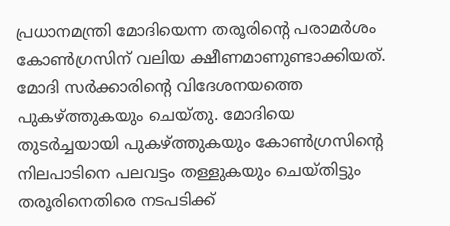പ്രധാനമന്ത്രി മോദിയെന്ന തരൂരിന്റെ പരാമര്‍ശം കോണ്‍ഗ്രസിന് വലിയ ക്ഷീണമാണുണ്ടാക്കിയത്. മോദി സര്‍ക്കാരിന്റെ വിദേശനയത്തെ പുകഴ്ത്തുകയും ചെയ്തു. മോദിയെ തുടര്‍ച്ചയായി പുകഴ്ത്തുകയും കോണ്‍ഗ്രസിന്റെ നിലപാടിനെ പലവട്ടം തള്ളുകയും ചെയ്തിട്ടും തരൂരിനെതിരെ നടപടിക്ക്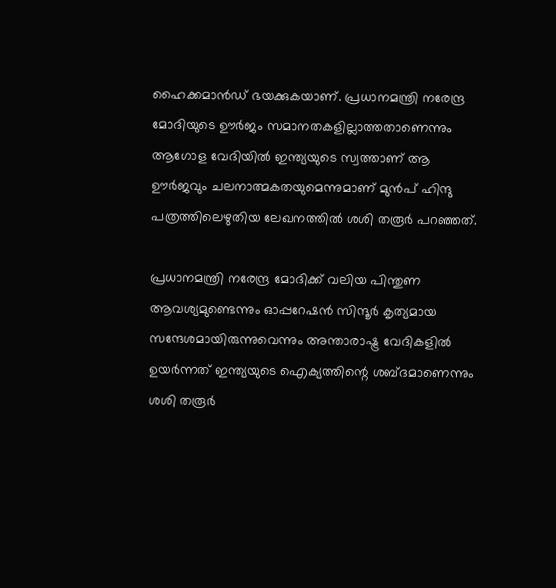ഹൈക്കമാന്‍ഡ് ഭയക്കുകയാണ്. പ്രധാനമന്ത്രി നരേന്ദ്ര മോദിയുടെ ഊര്‍ജം സമാനതകളില്ലാത്തതാണെന്നും ആഗോള വേദിയില്‍ ഇന്ത്യയുടെ സ്വത്താണ് ആ ഊര്‍ജവും ചലനാത്മകതയുമെന്നുമാണ് മുന്‍പ് ഹിന്ദു പത്രത്തിലെഴുതിയ ലേഖനത്തില്‍ ശശി തരൂര്‍ പറഞ്ഞത്.

പ്രധാനമന്ത്രി നരേന്ദ്ര മോദിക്ക് വലിയ പിന്തുണ ആവശ്യമുണ്ടെന്നും ഓപ്പറേഷന്‍ സിന്ദൂര്‍ കൃത്യമായ സന്ദേശമായിരുന്നുവെന്നും അന്താരാഷ്ട്ര വേദികളില്‍ ഉയര്‍ന്നത് ഇന്ത്യയുടെ ഐക്യത്തിന്റെ ശബ്ദമാണെന്നും ശശി തരൂര്‍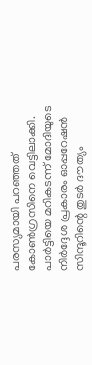പരസ്യമായി പറഞ്ഞത് കോണ്‍ഗ്രസിനെ വെട്ടിലാക്കി. പാര്‍ട്ടിയെ മറികടന്ന് മോദിയുടെ നിര്‍ദ്ദേശ പ്രകാരം ഓപ്പറേഷന്‍ സിന്ദൂറിന്റെ തുടര്‍ ദൗത്യം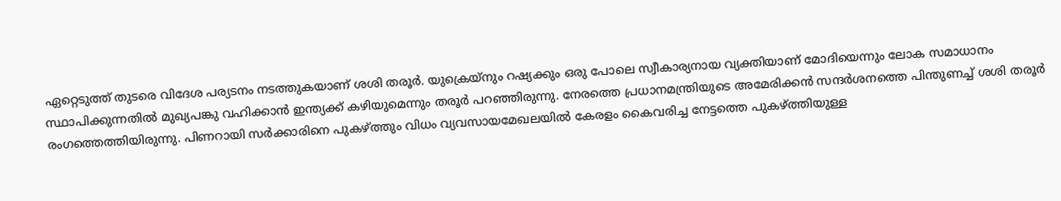ഏറ്റെടുത്ത് തുടരെ വിദേശ പര്യടനം നടത്തുകയാണ് ശശി തരൂര്‍. യുക്രെയ്‌നും റഷ്യക്കും ഒരു പോലെ സ്വീകാര്യനായ വ്യക്തിയാണ് മോദിയെന്നും ലോക സമാധാനം സ്ഥാപിക്കുന്നതില്‍ മുഖ്യപങ്കു വഹിക്കാന്‍ ഇന്ത്യക്ക് കഴിയുമെന്നും തരൂര്‍ പറഞ്ഞിരുന്നു. നേരത്തെ പ്രധാനമന്ത്രിയുടെ അമേരിക്കന്‍ സന്ദര്‍ശനത്തെ പിന്തുണച്ച് ശശി തരൂര്‍ രംഗത്തെത്തിയിരുന്നു. പിണറായി സര്‍ക്കാരിനെ പുകഴ്ത്തും വിധം വ്യവസായമേഖലയില്‍ കേരളം കൈവരിച്ച നേട്ടത്തെ പുകഴ്ത്തിയുള്ള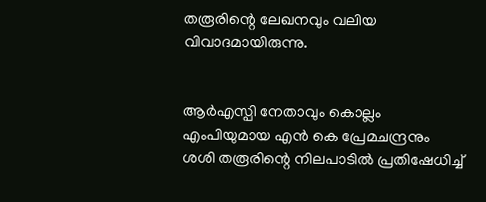തരൂരിന്റെ ലേഖനവും വലിയ വിവാദമായിരുന്നു.


ആര്‍എസ്പി നേതാവും കൊല്ലം എംപിയുമായ എന്‍ കെ പ്രേമചന്ദ്രനും ശശി തരൂരിന്റെ നിലപാടില്‍ പ്രതിഷേധിച്ച്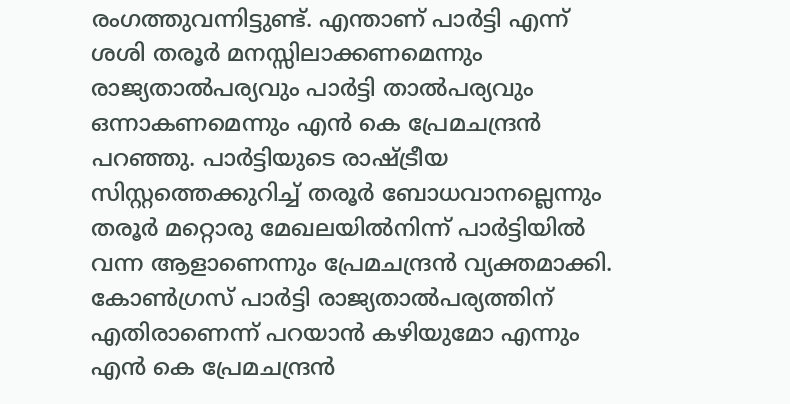രംഗത്തുവന്നിട്ടുണ്ട്. എന്താണ് പാര്‍ട്ടി എന്ന് ശശി തരൂര്‍ മനസ്സിലാക്കണമെന്നും രാജ്യതാല്‍പര്യവും പാര്‍ട്ടി താല്‍പര്യവും ഒന്നാകണമെന്നും എന്‍ കെ പ്രേമചന്ദ്രന്‍ പറഞ്ഞു. പാര്‍ട്ടിയുടെ രാഷ്ട്രീയ സിസ്റ്റത്തെക്കുറിച്ച് തരൂര്‍ ബോധവാനല്ലെന്നും തരൂര്‍ മറ്റൊരു മേഖലയില്‍നിന്ന് പാര്‍ട്ടിയില്‍ വന്ന ആളാണെന്നും പ്രേമചന്ദ്രന്‍ വ്യക്തമാക്കി. കോണ്‍ഗ്രസ് പാര്‍ട്ടി രാജ്യതാല്‍പര്യത്തിന് എതിരാണെന്ന് പറയാന്‍ കഴിയുമോ എന്നും എന്‍ കെ പ്രേമചന്ദ്രന്‍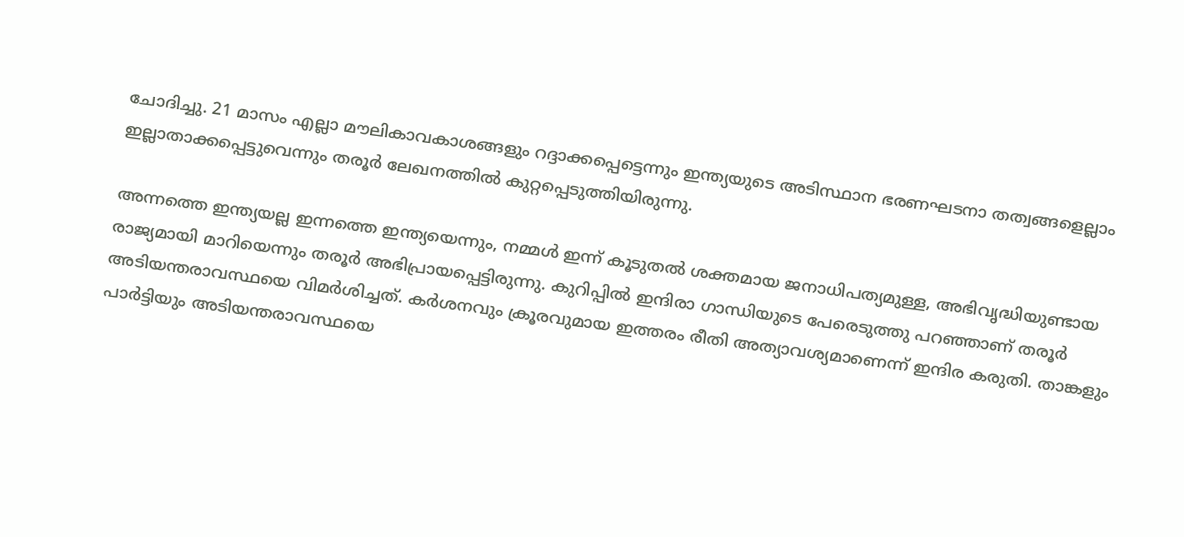ചോദിച്ചു. 21 മാസം എല്ലാ മൗലികാവകാശങ്ങളും റദ്ദാക്കപ്പെട്ടെന്നും ഇന്ത്യയുടെ അടിസ്ഥാന ഭരണഘടനാ തത്വങ്ങളെല്ലാം ഇല്ലാതാക്കപ്പെട്ടുവെന്നും തരൂര്‍ ലേഖനത്തില്‍ കുറ്റപ്പെടുത്തിയിരുന്നു.

അന്നത്തെ ഇന്ത്യയല്ല ഇന്നത്തെ ഇന്ത്യയെന്നും, നമ്മള്‍ ഇന്ന് കൂടുതല്‍ ശക്തമായ ജനാധിപത്യമുള്ള, അഭിവൃദ്ധിയുണ്ടായ രാജ്യമായി മാറിയെന്നും തരൂര്‍ അഭിപ്രായപ്പെട്ടിരുന്നു. കുറിപ്പില്‍ ഇന്ദിരാ ഗാന്ധിയുടെ പേരെടുത്തു പറഞ്ഞാണ് തരൂര്‍ അടിയന്തരാവസ്ഥയെ വിമര്‍ശിച്ചത്. കര്‍ശനവും ക്രൂരവുമായ ഇത്തരം രീതി അത്യാവശ്യമാണെന്ന് ഇന്ദിര കരുതി. താങ്കളും പാര്‍ട്ടിയും അടിയന്തരാവസ്ഥയെ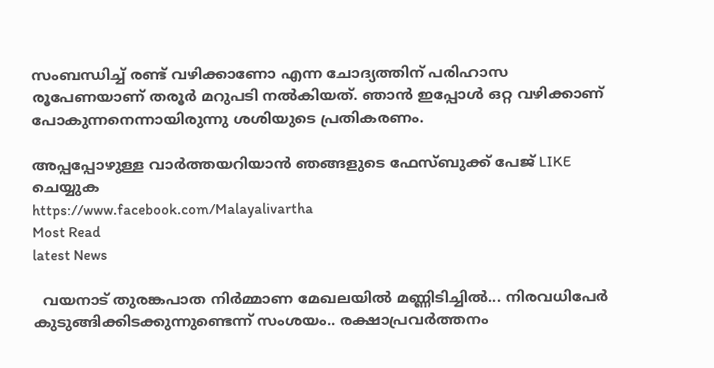സംബന്ധിച്ച് രണ്ട് വഴിക്കാണോ എന്ന ചോദ്യത്തിന് പരിഹാസ രൂപേണയാണ് തരൂര്‍ മറുപടി നല്‍കിയത്. ഞാന്‍ ഇപ്പോള്‍ ഒറ്റ വഴിക്കാണ് പോകുന്നനെന്നായിരുന്നു ശശിയുടെ പ്രതികരണം.

അപ്പപ്പോഴുള്ള വാര്‍ത്തയറിയാന്‍ ഞങ്ങളുടെ ഫേസ്‌ബുക്ക്‌ പേജ് LIKE ചെയ്യുക
https://www.facebook.com/Malayalivartha
Most Read
latest News

  വയനാട് തുരങ്കപാത നിർമ്മാണ മേഖലയിൽ മണ്ണിടിച്ചിൽ... നിരവധിപേർ കുടുങ്ങിക്കിടക്കുന്നുണ്ടെന്ന് സംശയം.. രക്ഷാപ്രവർത്തനം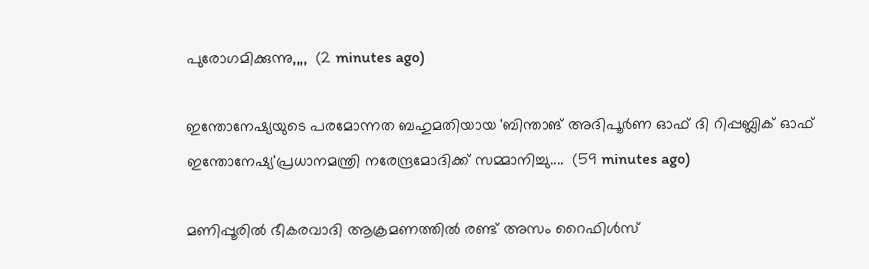പുരോഗമിക്കുന്നു,,,,  (2 minutes ago)

ഇന്തോനേഷ്യയുടെ പരമോന്നത ബഹുമതിയായ 'ബിന്താങ് അദിപൂര്‍ണ ഓഫ് ദി റിപ്പബ്ലിക് ഓഫ് ഇന്തോനേഷ്യ'പ്രധാനമന്ത്രി നരേന്ദ്രമോദിക്ക് സമ്മാനിച്ചു....  (59 minutes ago)

മണിപ്പൂരിൽ ഭീകരവാദി ആക്രമണത്തിൽ രണ്ട് അസം റൈഫിൾസ്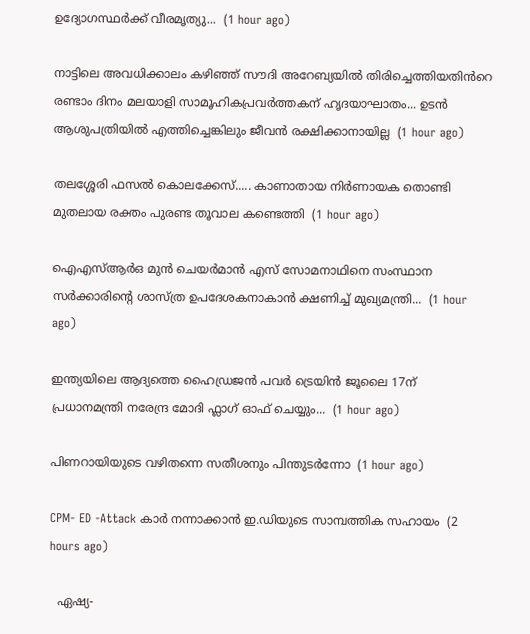ഉദ്യോഗസ്ഥർക്ക് വീരമൃത്യു...  (1 hour ago)

നാട്ടിലെ അവധിക്കാലം കഴിഞ്ഞ് സൗദി അറേബ്യയിൽ തിരിച്ചെത്തിയതിൻറെ രണ്ടാം ദിനം മലയാളി സാമൂഹികപ്രവർത്തകന് ഹൃദയാഘാതം... ഉടൻ ആശുപത്രിയിൽ എത്തിച്ചെങ്കിലും ജീവൻ രക്ഷിക്കാനായില്ല  (1 hour ago)

തലശ്ശേരി ഫസൽ കൊലക്കേസ്..... കാണാതായ നിർണായക തൊണ്ടി മുതലായ രക്തം പുരണ്ട തൂവാല കണ്ടെത്തി  (1 hour ago)

ഐഎസ്ആർഒ മുൻ ചെയർമാൻ എസ് സോമനാഥിനെ സംസ്ഥാന സർക്കാരിന്റെ ശാസ്ത്ര ഉപദേശകനാകാൻ ക്ഷണിച്ച് മുഖ്യമന്ത്രി...  (1 hour ago)

ഇന്ത്യയിലെ ആദ്യത്തെ ഹൈഡ്രജൻ പവർ ട്രെയിൻ ജൂലൈ 17ന് പ്രധാനമന്ത്രി നരേന്ദ്ര മോദി ഫ്ലാഗ് ഓഫ് ചെയ്യും...  (1 hour ago)

പിണറായിയുടെ വഴിതന്നെ സതീശനും പിന്തുടർന്നോ  (1 hour ago)

CPM- ED -Attack കാർ നന്നാക്കാൻ ഇ.ഡിയുടെ സാമ്പത്തിക സഹായം  (2 hours ago)

  ഏഷ്യ-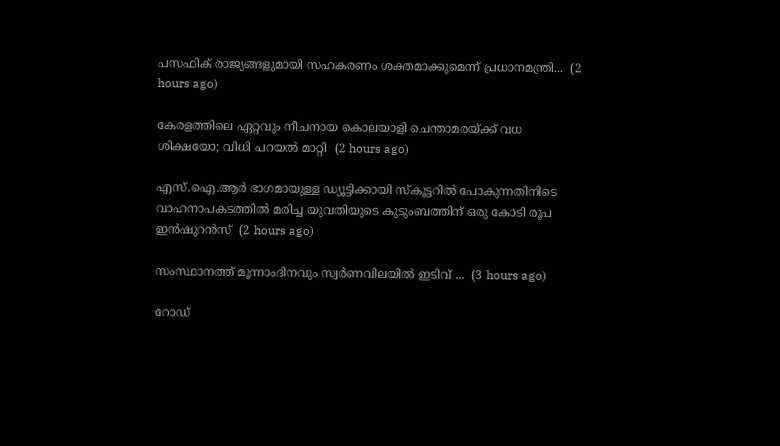പസഫിക് രാജ്യങ്ങളുമായി സഹകരണം ശക്തമാക്കുമെന്ന് പ്രധാനമന്ത്രി...  (2 hours ago)

കേരളത്തിലെ ഏറ്റവും നീചനായ കൊലയാളി ചെന്താമരയ്ക്ക് വധ ശിക്ഷയോ; വിധി പറയൽ മാറ്റി  (2 hours ago)

എസ്‌.ഐ.ആർ ഭാഗമായുള്ള ഡ്യൂട്ടിക്കായി സ്കൂട്ടറിൽ പോകുന്നതിനിടെ വാഹനാപകടത്തിൽ മരിച്ച യുവതിയുടെ കുടുംബത്തിന് ഒരു കോടി രൂപ ഇൻഷുറൻസ്  (2 hours ago)

സംസ്ഥാനത്ത് മൂന്നാംദിനവും സ്വർണവിലയിൽ ഇടിവ് ...  (3 hours ago)

റോഡ്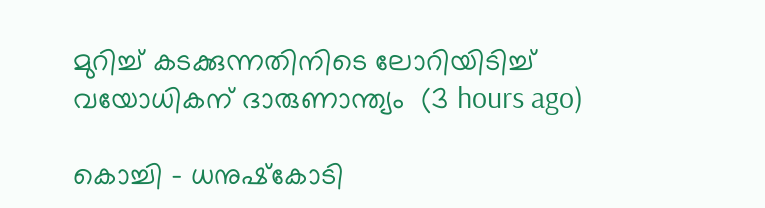മുറിച്ച് കടക്കുന്നതിനിടെ ലോറിയിടിച്ച് വയോധികന് ദാരുണാന്ത്യം  (3 hours ago)

കൊച്ചി - ധനുഷ്‌കോടി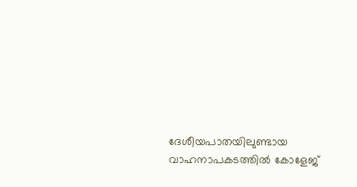ദേശീയപാതയിലുണ്ടായ വാഹനാപകടത്തിൽ കോളേജ്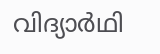വിദ്യാർഥി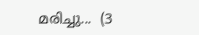മരിച്ചു...  (3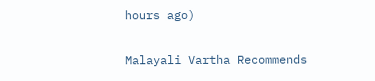hours ago)

Malayali Vartha Recommends